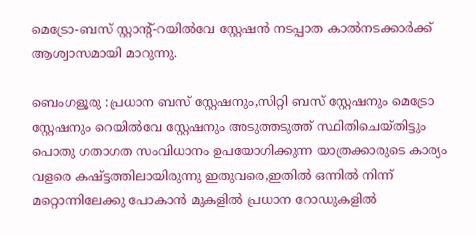മെട്രോ-ബസ്‌ സ്റ്റാന്റ്-റയില്‍വേ സ്റ്റേഷന്‍ നടപ്പാത കാല്‍നടക്കാര്‍ക്ക്‌ ആശ്വാസമായി മാറുന്നു.

ബെംഗളൂരു :പ്രധാന ബസ്‌ സ്റ്റേഷനും,സിറ്റി ബസ്‌ സ്റ്റേഷനും മെട്രോ സ്റ്റേഷനും റെയില്‍വേ സ്റ്റേഷനും അടുത്തടുത്ത്‌ സ്ഥിതിചെയ്തിട്ടും പൊതു ഗതാഗത സംവിധാനം ഉപയോഗിക്കുന്ന യാത്രക്കാരുടെ കാര്യം വളരെ കഷ്ട്ടത്തിലായിരുന്നു ഇതുവരെ,ഇതില്‍ ഒന്നില്‍ നിന്ന് മറ്റൊന്നിലേക്കു പോകാന്‍ മുകളില്‍ പ്രധാന റോഡുകളില്‍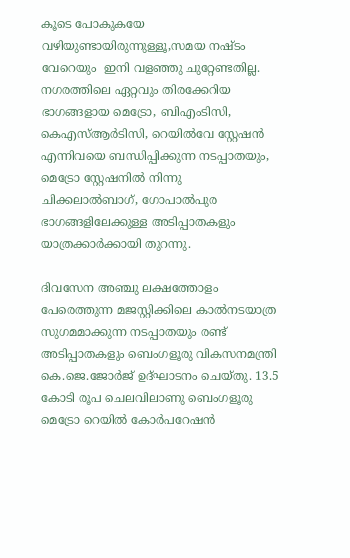കൂടെ പോകുകയേ വഴിയുണ്ടായിരുന്നുള്ളൂ,സമയ നഷ്ടം വേറെയും  ഇനി വളഞ്ഞു ചുറ്റേണ്ടതില്ല. നഗരത്തിലെ ഏറ്റവും തിരക്കേറിയ ഭാഗങ്ങളായ മെട്രോ, ബിഎംടിസി, കെഎസ്ആർടിസി, റെയിൽവേ സ്റ്റേഷൻ എന്നിവയെ ബന്ധിപ്പിക്കുന്ന നടപ്പാതയും, മെട്രോ സ്റ്റേഷനിൽ നിന്നു ചിക്കലാൽബാഗ്, ഗോപാൽപുര ഭാഗങ്ങളിലേക്കുള്ള അടിപ്പാതകളും യാത്രക്കാർക്കായി തുറന്നു.

ദിവസേന അഞ്ചു ലക്ഷത്തോളം പേരെത്തുന്ന മജസ്റ്റിക്കിലെ കാൽനടയാത്ര സുഗമമാക്കുന്ന നടപ്പാതയും രണ്ട് അടിപ്പാതകളും ബെംഗളൂരു വികസനമന്ത്രി കെ.ജെ.ജോർജ് ഉദ്ഘാടനം ചെയ്തു. 13.5 കോടി രൂപ ചെലവിലാണു ബെംഗളൂരു മെട്രോ റെയിൽ കോർപറേഷൻ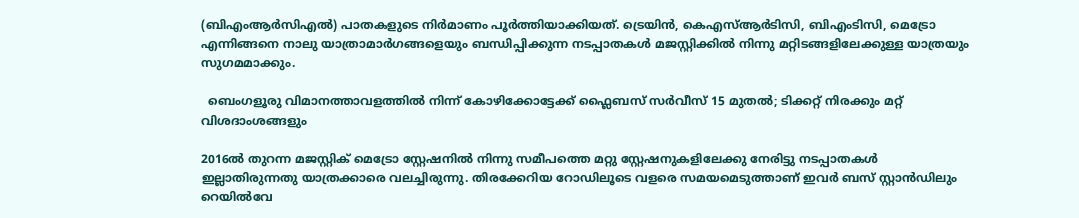(ബിഎംആർസിഎൽ) പാതകളുടെ നിർമാണം പൂർത്തിയാക്കിയത്. ട്രെയിൻ, കെഎസ്ആർടിസി, ബിഎംടിസി, മെട്രോ എന്നിങ്ങനെ നാലു യാത്രാമാർഗങ്ങളെയും ബന്ധിപ്പിക്കുന്ന നടപ്പാതകൾ മജസ്റ്റിക്കിൽ നിന്നു മറ്റിടങ്ങളിലേക്കുള്ള യാത്രയും സുഗമമാക്കും.

  ബെംഗളൂരു വിമാനത്താവളത്തിൽ നിന്ന് കോഴിക്കോട്ടേക്ക് ഫ്ലൈബസ് സർവീസ് 15 മുതൽ; ടിക്കറ്റ് നിരക്കും മറ്റ് വിശദാംശങ്ങളും

2016ൽ തുറന്ന മജസ്റ്റിക് മെട്രോ സ്റ്റേഷനിൽ നിന്നു സമീപത്തെ മറ്റു സ്റ്റേഷനുകളിലേക്കു നേരിട്ടു നടപ്പാതകൾ ഇല്ലാതിരുന്നതു യാത്രക്കാരെ വലച്ചിരുന്നു. തിരക്കേറിയ റോഡിലൂടെ വളരെ സമയമെടുത്താണ് ഇവർ ബസ് സ്റ്റാൻഡിലും റെയിൽവേ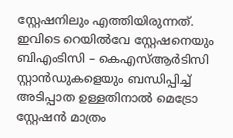സ്റ്റേഷനിലും എത്തിയിരുന്നത്. ഇവിടെ റെയിൽവേ സ്റ്റേഷനെയും ബിഎംടിസി – കെഎസ്ആർടിസി സ്റ്റാൻഡുകളെയും ബന്ധിപ്പിച്ച് അടിപ്പാത ഉള്ളതിനാൽ മെട്രോ സ്റ്റേഷൻ മാത്രം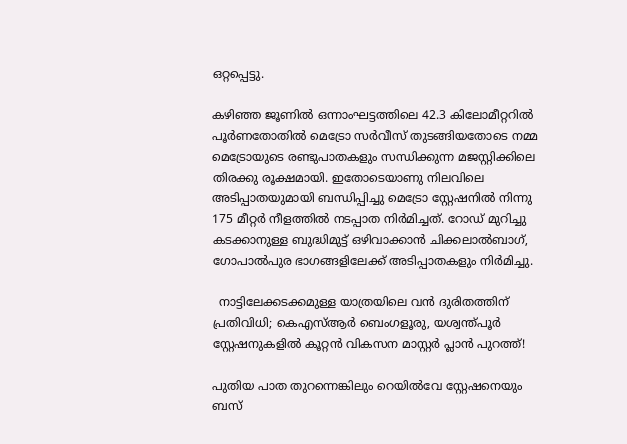ഒറ്റപ്പെട്ടു.

കഴിഞ്ഞ ജൂണിൽ ഒന്നാംഘട്ടത്തിലെ 42.3 കിലോമീറ്ററിൽ പൂർണതോതിൽ മെട്രോ സർവീസ് തുടങ്ങിയതോടെ നമ്മ മെട്രോയുടെ രണ്ടുപാതകളും സന്ധിക്കുന്ന മജസ്റ്റിക്കിലെ തിരക്കു രൂക്ഷമായി. ഇതോടെയാണു നിലവിലെ അടിപ്പാതയുമായി ബന്ധിപ്പിച്ചു മെട്രോ സ്റ്റേഷനിൽ നിന്നു 175 മീറ്റർ നീളത്തിൽ നടപ്പാത നിർമിച്ചത്. റോഡ് മുറിച്ചു കടക്കാനുള്ള ബുദ്ധിമുട്ട് ഒഴിവാക്കാൻ ചിക്കലാൽബാഗ്, ഗോപാൽപുര ഭാഗങ്ങളിലേക്ക് അടിപ്പാതകളും നിർമിച്ചു.

  നാട്ടിലേക്കടക്കമുള്ള യാത്രയിലെ വൻ ദുരിതത്തിന് പ്രതിവിധി; കെഎസ്ആർ ബെംഗളൂരു, യശ്വന്ത്പൂർ സ്റ്റേഷനുകളിൽ കൂറ്റൻ വികസന മാസ്റ്റർ പ്ലാൻ പുറത്ത്!

പുതിയ പാത തുറന്നെങ്കിലും റെയിൽവേ സ്റ്റേഷനെയും ബസ്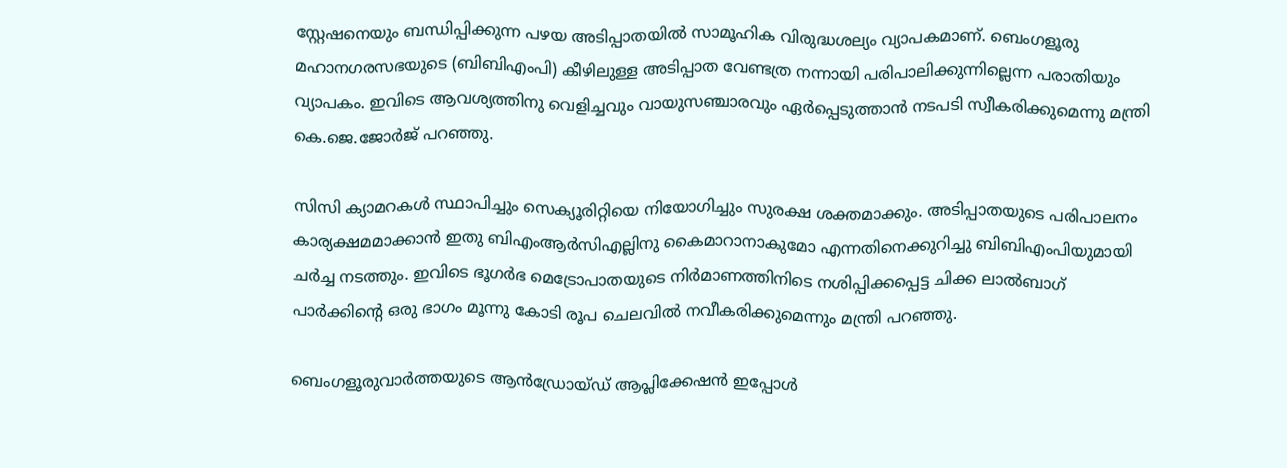സ്റ്റേഷനെയും ബന്ധിപ്പിക്കുന്ന പഴയ അടിപ്പാതയിൽ സാമൂഹിക വിരുദ്ധശല്യം വ്യാപകമാണ്. ബെംഗളൂരു മഹാനഗരസഭയുടെ (ബിബിഎംപി) കീഴിലുള്ള അടിപ്പാത വേണ്ടത്ര നന്നായി പരിപാലിക്കുന്നില്ലെന്ന പരാതിയും വ്യാപകം. ഇവിടെ ആവശ്യത്തിനു വെളിച്ചവും വായുസഞ്ചാരവും ഏർപ്പെടുത്താൻ നടപടി സ്വീകരിക്കുമെന്നു മന്ത്രി കെ.ജെ.ജോർജ് പറഞ്ഞു.

സിസി ക്യാമറകൾ സ്ഥാപിച്ചും സെക്യൂരിറ്റിയെ നിയോഗിച്ചും സുരക്ഷ ശക്തമാക്കും. അടിപ്പാതയുടെ പരിപാലനം കാര്യക്ഷമമാക്കാൻ ഇതു ബിഎംആർസിഎല്ലിനു കൈമാറാനാകുമോ എന്നതിനെക്കുറിച്ചു ബിബിഎംപിയുമായി ചർച്ച നടത്തും. ഇവിടെ ഭൂഗർഭ മെട്രോപാതയുടെ നിർമാണത്തിനിടെ നശിപ്പിക്കപ്പെട്ട ചിക്ക ലാൽബാഗ് പാർക്കിന്റെ ഒരു ഭാഗം മൂന്നു കോടി രൂപ ചെലവിൽ നവീകരിക്കുമെന്നും മന്ത്രി പറഞ്ഞു.

ബെംഗളൂരുവാർത്തയുടെ ആൻഡ്രോയ്ഡ് ആപ്ലിക്കേഷൻ ഇപ്പോൾ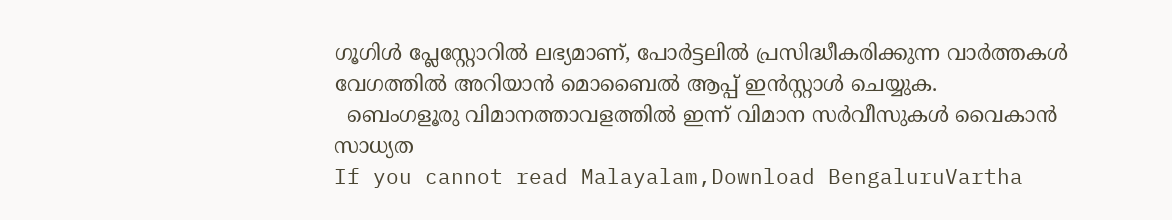ഗൂഗിൾ പ്ലേസ്റ്റോറിൽ ലഭ്യമാണ്, പോർട്ടലിൽ പ്രസിദ്ധീകരിക്കുന്ന വാർത്തകൾ വേഗത്തിൽ അറിയാൻ മൊബൈൽ ആപ്പ് ഇൻസ്റ്റാൾ ചെയ്യുക.
  ബെംഗളൂരു വിമാനത്താവളത്തിൽ ഇന്ന് വിമാന സർവീസുകൾ വൈകാൻ സാധ്യത
If you cannot read Malayalam,Download BengaluruVartha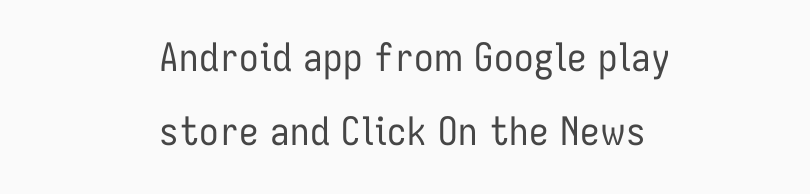Android app from Google play store and Click On the News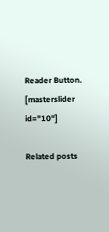Reader Button. [masterslider id="10"]

Related posts